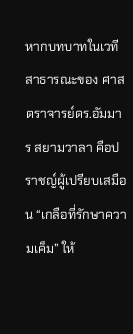หากบทบาทในเวทีสาธารณะของ ศาสตราจารย์ดร.อัมมาร สยามวาลา คือปราชญ์ผู้เปรียบเสมือน “เกลือที่รักษาความเค็ม” ให้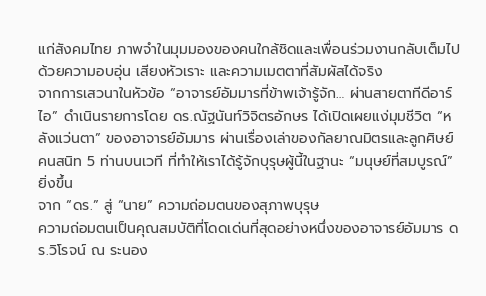แก่สังคมไทย ภาพจำในมุมมองของคนใกล้ชิดและเพื่อนร่วมงานกลับเต็มไปด้วยความอบอุ่น เสียงหัวเราะ และความเมตตาที่สัมผัสได้จริง
จากการเสวนาในหัวข้อ “อาจารย์อัมมารที่ข้าพเจ้ารู้จัก… ผ่านสายตาทีดีอาร์ไอ” ดำเนินรายการโดย ดร.ณัฐนันท์วิจิตรอักษร ได้เปิดเผยแง่มุมชีวิต “หลังแว่นตา” ของอาจารย์อัมมาร ผ่านเรื่องเล่าของกัลยาณมิตรและลูกศิษย์คนสนิท 5 ท่านบนเวที ที่ทำให้เราได้รู้จักบุรุษผู้นี้ในฐานะ “มนุษย์ที่สมบูรณ์” ยิ่งขึ้น
จาก “ดร.” สู่ “นาย” ความถ่อมตนของสุภาพบุรุษ
ความถ่อมตนเป็นคุณสมบัติที่โดดเด่นที่สุดอย่างหนึ่งของอาจารย์อัมมาร ดร.วิโรจน์ ณ ระนอง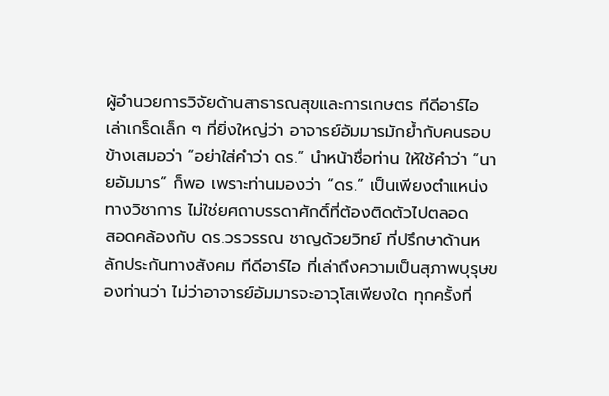ผู้อำนวยการวิจัยด้านสาธารณสุขและการเกษตร ทีดีอาร์ไอ เล่าเกร็ดเล็ก ๆ ที่ยิ่งใหญ่ว่า อาจารย์อัมมารมักย้ำกับคนรอบข้างเสมอว่า “อย่าใส่คำว่า ดร.” นำหน้าชื่อท่าน ให้ใช้คำว่า “นายอัมมาร” ก็พอ เพราะท่านมองว่า “ดร.” เป็นเพียงตำแหน่งทางวิชาการ ไม่ใช่ยศถาบรรดาศักดิ์ที่ต้องติดตัวไปตลอด
สอดคล้องกับ ดร.วรวรรณ ชาญด้วยวิทย์ ที่ปรึกษาด้านหลักประกันทางสังคม ทีดีอาร์ไอ ที่เล่าถึงความเป็นสุภาพบุรุษของท่านว่า ไม่ว่าอาจารย์อัมมารจะอาวุโสเพียงใด ทุกครั้งที่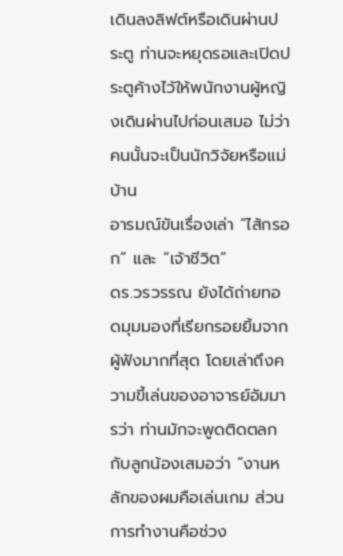เดินลงลิฟต์หรือเดินผ่านประตู ท่านจะหยุดรอและเปิดประตูค้างไว้ให้พนักงานผู้หญิงเดินผ่านไปก่อนเสมอ ไม่ว่าคนนั้นจะเป็นนักวิจัยหรือแม่บ้าน
อารมณ์ขันเรื่องเล่า “ไส้กรอก” และ “เจ้าชีวิต”
ดร.วรวรรณ ยังได้ถ่ายทอดมุมมองที่เรียกรอยยิ้มจากผู้ฟังมากที่สุด โดยเล่าถึงความขี้เล่นของอาจารย์อัมมารว่า ท่านมักจะพูดติดตลกกับลูกน้องเสมอว่า “งานหลักของผมคือเล่นเกม ส่วนการทำงานคือช่วง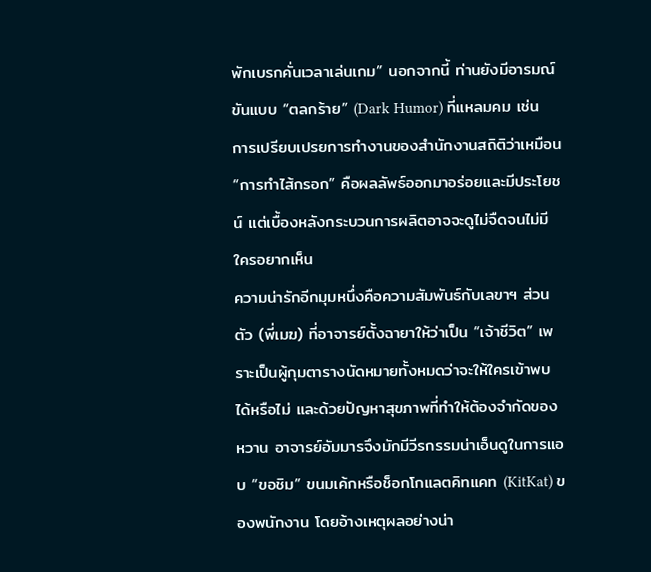พักเบรกคั่นเวลาเล่นเกม” นอกจากนี้ ท่านยังมีอารมณ์ขันแบบ “ตลกร้าย” (Dark Humor) ที่แหลมคม เช่น การเปรียบเปรยการทำงานของสำนักงานสถิติว่าเหมือน “การทำไส้กรอก” คือผลลัพธ์ออกมาอร่อยและมีประโยชน์ แต่เบื้องหลังกระบวนการผลิตอาจจะดูไม่จืดจนไม่มีใครอยากเห็น
ความน่ารักอีกมุมหนึ่งคือความสัมพันธ์กับเลขาฯ ส่วนตัว (พี่เมฆ) ที่อาจารย์ตั้งฉายาให้ว่าเป็น “เจ้าชีวิต” เพราะเป็นผู้กุมตารางนัดหมายทั้งหมดว่าจะให้ใครเข้าพบได้หรือไม่ และด้วยปัญหาสุขภาพที่ทำให้ต้องจำกัดของหวาน อาจารย์อัมมารจึงมักมีวีรกรรมน่าเอ็นดูในการแอบ “ขอชิม” ขนมเค้กหรือช็อกโกแลตคิทแคท (KitKat) ของพนักงาน โดยอ้างเหตุผลอย่างน่า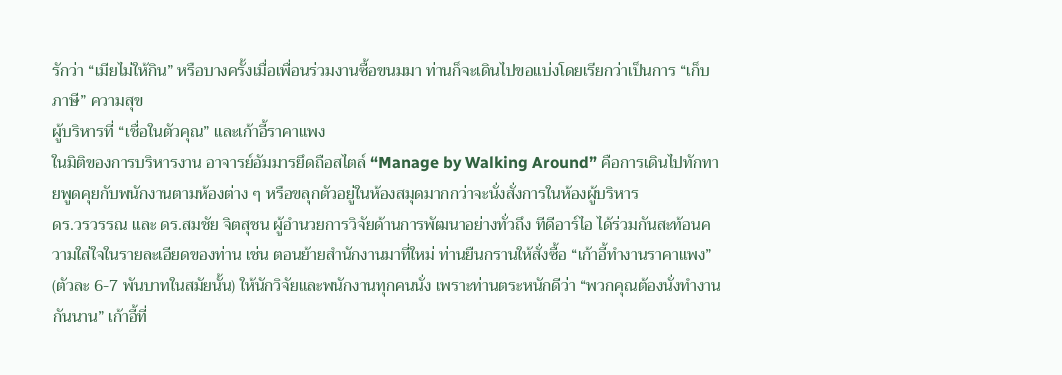รักว่า “เมียไม่ให้กิน” หรือบางครั้งเมื่อเพื่อนร่วมงานซื้อขนมมา ท่านก็จะเดินไปขอแบ่งโดยเรียกว่าเป็นการ “เก็บภาษี” ความสุข
ผู้บริหารที่ “เชื่อในตัวคุณ” และเก้าอี้ราคาแพง
ในมิติของการบริหารงาน อาจารย์อัมมารยึดถือสไตล์ “Manage by Walking Around” คือการเดินไปทักทายพูดคุยกับพนักงานตามห้องต่าง ๆ หรือขลุกตัวอยู่ในห้องสมุดมากกว่าจะนั่งสั่งการในห้องผู้บริหาร
ดร.วรวรรณ และ ดร.สมชัย จิตสุชน ผู้อำนวยการวิจัยด้านการพัฒนาอย่างทั่วถึง ทีดีอาร์ไอ ได้ร่วมกันสะท้อนความใส่ใจในรายละเอียดของท่าน เช่น ตอนย้ายสำนักงานมาที่ใหม่ ท่านยืนกรานให้สั่งซื้อ “เก้าอี้ทำงานราคาแพง” (ตัวละ 6-7 พันบาทในสมัยนั้น) ให้นักวิจัยและพนักงานทุกคนนั่ง เพราะท่านตระหนักดีว่า “พวกคุณต้องนั่งทำงานกันนาน” เก้าอี้ที่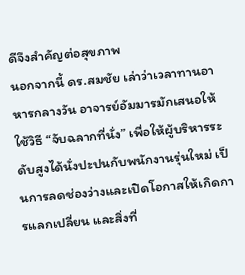ดีจึงสำคัญต่อสุขภาพ
นอกจากนี้ ดร.สมชัย เล่าว่าเวลาทานอาหารกลางวัน อาจารย์อัมมารมักเสนอให้ใช้วิธี “จับฉลากที่นั่ง” เพื่อให้ผู้บริหารระดับสูงได้นั่งปะปนกับพนักงานรุ่นใหม่ เป็นการลดช่องว่างและเปิดโอกาสให้เกิดการแลกเปลี่ยน และสิ่งที่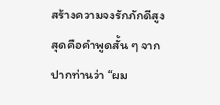สร้างความจงรักภักดีสูงสุดคือคำพูดสั้น ๆ จากปากท่านว่า “ผม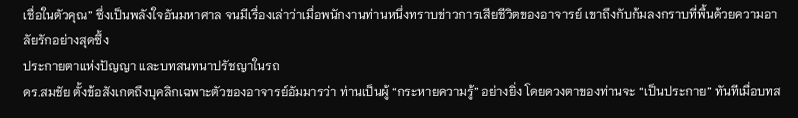เชื่อในตัวคุณ” ซึ่งเป็นพลังใจอันมหาศาล จนมีเรื่องเล่าว่าเมื่อพนักงานท่านหนึ่งทราบข่าวการเสียชีวิตของอาจารย์ เขาถึงกับก้มลงกราบที่พื้นด้วยความอาลัยรักอย่างสุดซึ้ง
ประกายตาแห่งปัญญา และบทสนทนาปรัชญาในรถ
ดร.สมชัย ตั้งข้อสังเกตถึงบุคลิกเฉพาะตัวของอาจารย์อัมมารว่า ท่านเป็นผู้ “กระหายความรู้” อย่างยิ่ง โดยดวงตาของท่านจะ “เป็นประกาย” ทันทีเมื่อบทส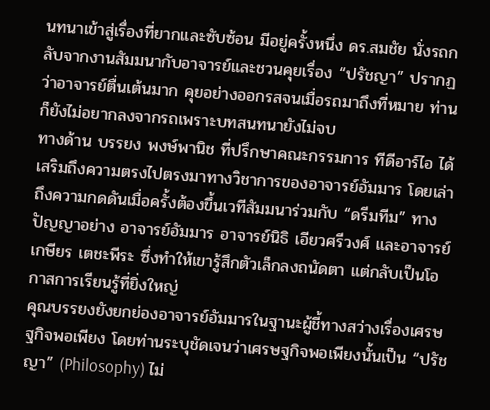นทนาเข้าสู่เรื่องที่ยากและซับซ้อน มีอยู่ครั้งหนึ่ง ดร.สมชัย นั่งรถกลับจากงานสัมมนากับอาจารย์และชวนคุยเรื่อง “ปรัชญา” ปรากฏว่าอาจารย์ตื่นเต้นมาก คุยอย่างออกรสจนเมื่อรถมาถึงที่หมาย ท่านก็ยังไม่อยากลงจากรถเพราะบทสนทนายังไม่จบ
ทางด้าน บรรยง พงษ์พานิช ที่ปรึกษาคณะกรรมการ ทีดีอาร์ไอ ได้เสริมถึงความตรงไปตรงมาทางวิชาการของอาจารย์อัมมาร โดยเล่าถึงความกดดันเมื่อครั้งต้องขึ้นเวทีสัมมนาร่วมกับ “ดรีมทีม” ทางปัญญาอย่าง อาจารย์อัมมาร อาจารย์นิธิ เอียวศรีวงศ์ และอาจารย์เกษียร เตชะพีระ ซึ่งทำให้เขารู้สึกตัวเล็กลงถนัดตา แต่กลับเป็นโอกาสการเรียนรู้ที่ยิ่งใหญ่
คุณบรรยงยังยกย่องอาจารย์อัมมารในฐานะผู้ชี้ทางสว่างเรื่องเศรษฐกิจพอเพียง โดยท่านระบุชัดเจนว่าเศรษฐกิจพอเพียงนั้นเป็น “ปรัชญา” (Philosophy) ไม่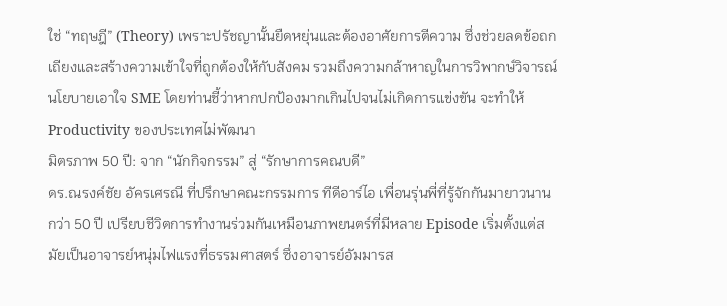ใช่ “ทฤษฎี” (Theory) เพราะปรัชญานั้นยืดหยุ่นและต้องอาศัยการตีความ ซึ่งช่วยลดข้อถกเถียงและสร้างความเข้าใจที่ถูกต้องให้กับสังคม รวมถึงความกล้าหาญในการวิพากษ์วิจารณ์นโยบายเอาใจ SME โดยท่านชี้ว่าหากปกป้องมากเกินไปจนไม่เกิดการแข่งขัน จะทำให้ Productivity ของประเทศไม่พัฒนา
มิตรภาพ 50 ปี: จาก “นักกิจกรรม” สู่ “รักษาการคณบดี”
ดร.ณรงค์ชัย อัครเศรณี ที่ปรึกษาคณะกรรมการ ทีดีอาร์ไอ เพื่อนรุ่นพี่ที่รู้จักกันมายาวนานกว่า 50 ปี เปรียบชีวิตการทำงานร่วมกันเหมือนภาพยนตร์ที่มีหลาย Episode เริ่มตั้งแต่สมัยเป็นอาจารย์หนุ่มไฟแรงที่ธรรมศาสตร์ ซึ่งอาจารย์อัมมารส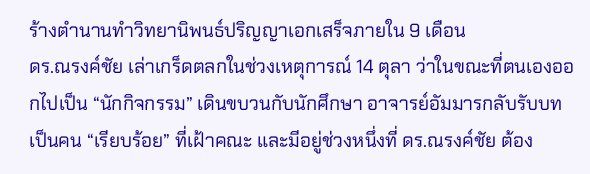ร้างตำนานทำวิทยานิพนธ์ปริญญาเอกเสร็จภายใน 9 เดือน
ดร.ณรงค์ชัย เล่าเกร็ดตลกในช่วงเหตุการณ์ 14 ตุลา ว่าในขณะที่ตนเองออกไปเป็น “นักกิจกรรม” เดินขบวนกับนักศึกษา อาจารย์อัมมารกลับรับบทเป็นคน “เรียบร้อย” ที่เฝ้าคณะ และมีอยู่ช่วงหนึ่งที่ ดร.ณรงค์ชัย ต้อง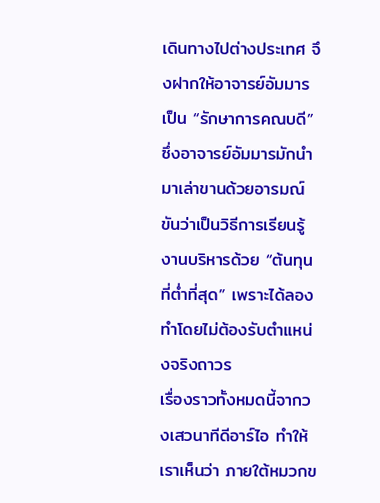เดินทางไปต่างประเทศ จึงฝากให้อาจารย์อัมมารเป็น “รักษาการคณบดี” ซึ่งอาจารย์อัมมารมักนำมาเล่าขานด้วยอารมณ์ขันว่าเป็นวิธีการเรียนรู้งานบริหารด้วย “ต้นทุนที่ต่ำที่สุด” เพราะได้ลองทำโดยไม่ต้องรับตำแหน่งจริงถาวร
เรื่องราวทั้งหมดนี้จากวงเสวนาทีดีอาร์ไอ ทำให้เราเห็นว่า ภายใต้หมวกข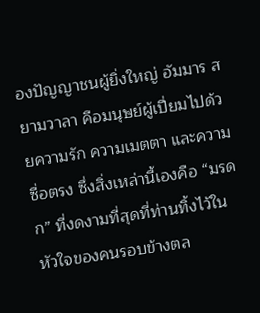องปัญญาชนผู้ยิ่งใหญ่ อัมมาร สยามวาลา คือมนุษย์ผู้เปี่ยมไปด้วยความรัก ความเมตตา และความซื่อตรง ซึ่งสิ่งเหล่านี้เองคือ “มรดก” ที่งดงามที่สุดที่ท่านทิ้งไว้ในหัวใจของคนรอบข้างตล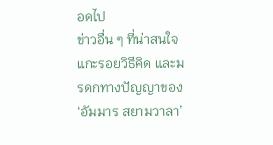อดไป
ข่าวอื่น ๆ ที่น่าสนใจ
แกะรอยวิธีคิด และมรดกทางปัญญาของ ‘อัมมาร สยามวาลา’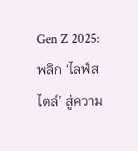Gen Z 2025: พลิก ‘ไลฟ์สไตล์’ สู่ความ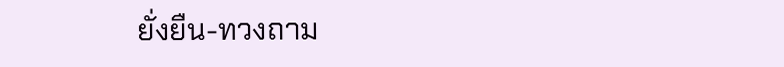ยั่งยืน-ทวงถาม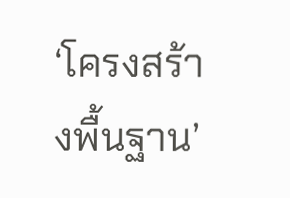‘โครงสร้างพื้นฐาน’